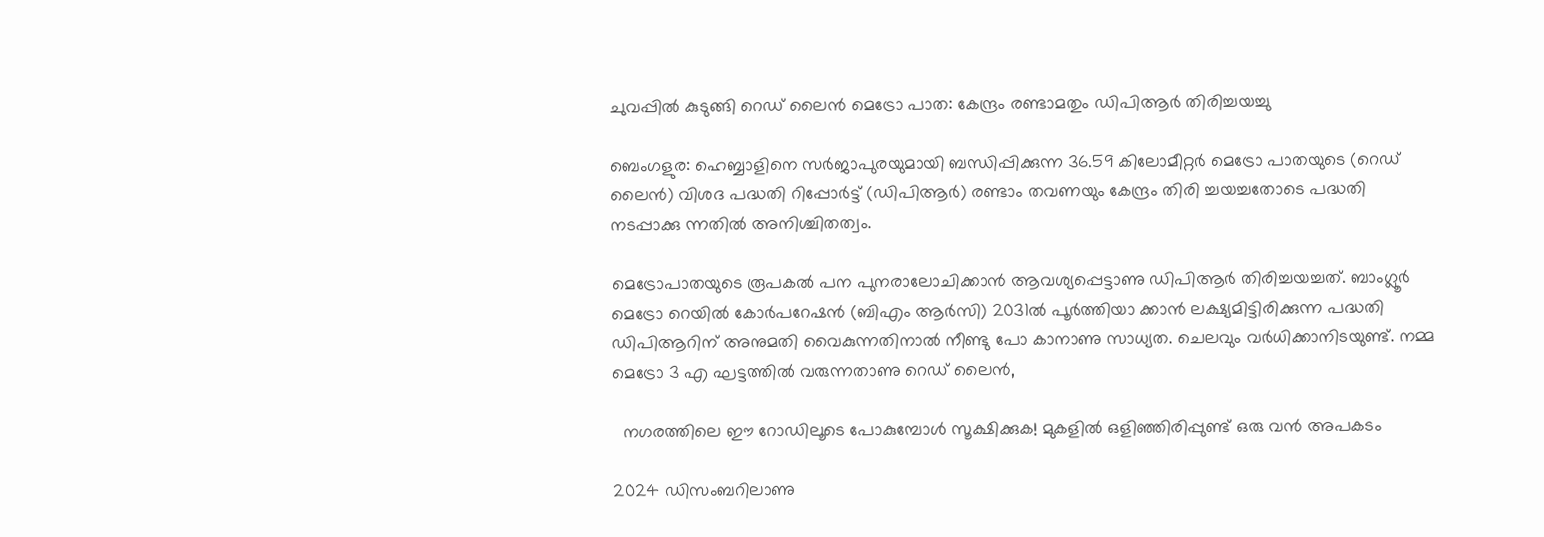ചുവപ്പില്‍ കുടുങ്ങി റെഡ് ലൈന്‍ മെട്രോ പാത: കേന്ദ്രം രണ്ടാമതും ഡിപിആര്‍ തിരിച്ചയച്ചു

ബെംഗളുര: ഹെബ്ബാളിനെ സര്‍ജാപുരയുമായി ബന്ധിപ്പിക്കുന്ന 36.59 കിലോമീറ്റര്‍ മെട്രോ പാതയുടെ (റെഡ് ലൈന്‍) വിശദ പദ്ധതി റിപ്പോര്‍ട്ട് (ഡിപിആര്‍) രണ്ടാം തവണയും കേന്ദ്രം തിരി ച്ചയച്ചതോടെ പദ്ധതി നടപ്പാക്കു ന്നതില്‍ അനിശ്ചിതത്വം.

മെട്രോപാതയുടെ രൂപകല്‍ പന പുനരാലോചിക്കാന്‍ ആവശ്യപ്പെട്ടാണു ഡിപിആര്‍ തിരിച്ചയച്ചത്. ബാംഗ്ലൂര്‍ മെട്രോ റെയില്‍ കോര്‍പറേഷന്‍ (ബിഎം ആര്‍സി) 2031ല്‍ പൂര്‍ത്തിയാ ക്കാന്‍ ലക്ഷ്യമിട്ടിരിക്കുന്ന പദ്ധതി ഡിപിആറിന് അനുമതി വൈകുന്നതിനാല്‍ നീണ്ടു പോ കാനാണു സാധ്യത. ചെലവും വര്‍ധിക്കാനിടയുണ്ട്. നമ്മ മെട്രോ 3 എ ഘട്ടത്തില്‍ വരുന്നതാണു റെഡ് ലൈന്‍,

  നഗരത്തിലെ ഈ റോഡിലൂടെ പോകുമ്പോൾ സൂക്ഷിക്കുക! മുകളിൽ ഒളിഞ്ഞിരിപ്പുണ്ട് ഒരു വൻ അപകടം

2024 ഡിസംബറിലാണു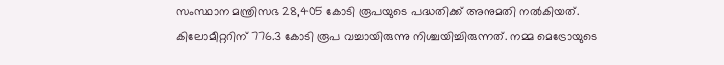സംസ്ഥാന മന്ത്രിസഭ 28,405 കോടി രൂപയുടെ പദ്ധതിക്ക് അനുമതി നല്‍കിയത്. കിലോമീറ്ററിന് 776.3 കോടി രൂപ വച്ചായിരുന്നു നിശ്ചയിച്ചിരുന്നത്. നമ്മ മെട്രോയുടെ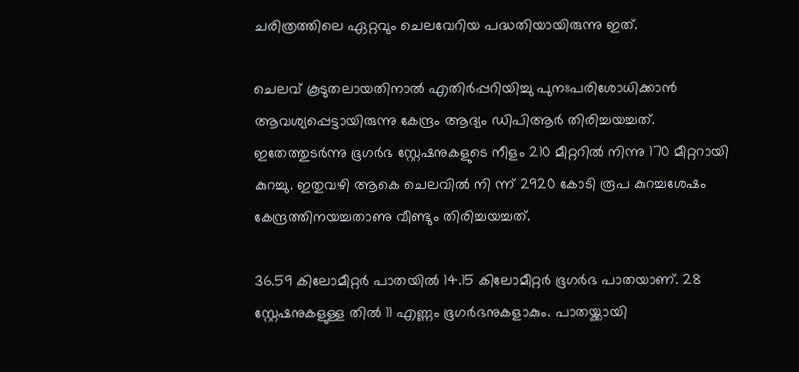ചരിത്രത്തിലെ ഏറ്റവും ചെലവേറിയ പദ്ധതിയായിരുന്നു ഇത്.

ചെലവ് കൂടുതലായതിനാല്‍ എതിര്‍പ്പറിയിച്ചു പുനഃപരിശോധിക്കാന്‍ ആവശ്യപ്പെട്ടായിരുന്നു കേന്ദ്രം ആദ്യം ഡിപിആര്‍ തിരിച്ചയച്ചത്. ഇതേത്തുടര്‍ന്നു ഭൂഗര്‍ഭ സ്റ്റേഷനുകളുടെ നീളം 210 മീറ്ററില്‍ നിന്നു 170 മീറ്ററായി കുറച്ചു. ഇതുവഴി ആകെ ചെലവില്‍ നി ന്ന് 2920 കോടി രൂപ കുറച്ചശേഷം കേന്ദ്രത്തിനയച്ചതാണു വീണ്ടും തിരിച്ചയച്ചത്.

36.59 കിലോമീറ്റര്‍ പാതയില്‍ 14.15 കിലോമീറ്റര്‍ ഭൂഗര്‍ഭ പാതയാണ്. 28 സ്റ്റേഷനുകളുള്ള തില്‍ 11 എണ്ണം ഭൂഗര്‍ഭനുകളാകും. പാതയ്ക്കായി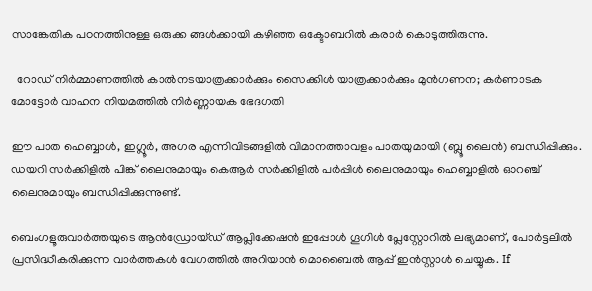സാങ്കേതിക പഠനത്തിനുള്ള ഒരുക്ക ങ്ങള്‍ക്കായി കഴിഞ്ഞ ഒക്ടോബറില്‍ കരാര്‍ കൊടുത്തിരുന്നു.

  റോഡ് നിർമ്മാണത്തിൽ കാൽനടയാത്രക്കാർക്കും സൈക്കിൾ യാത്രക്കാർക്കും മുൻഗണന; കർണാടക മോട്ടോർ വാഹന നിയമത്തിൽ നിർണ്ണായക ഭേദഗതി

ഈ പാത ഹെബ്ബാള്‍, ഇഗ്ലൂര്‍, അഗര എന്നിവിടങ്ങളില്‍ വിമാനത്താവളം പാതയുമായി (ബ്ലൂ ലൈന്‍) ബന്ധിപ്പിക്കും. ഡയറി സര്‍ക്കിളില്‍ പിങ്ക് ലൈനുമായും കെആര്‍ സര്‍ക്കിളില്‍ പര്‍പ്പിള്‍ ലൈനുമായും ഹെബ്ബാളില്‍ ഓറഞ്ച് ലൈനുമായും ബന്ധിപ്പിക്കുന്നുണ്ട്.

ബെംഗളൂരുവാർത്തയുടെ ആൻഡ്രോയ്ഡ് ആപ്ലിക്കേഷൻ ഇപ്പോൾ ഗൂഗിൾ പ്ലേസ്റ്റോറിൽ ലഭ്യമാണ്, പോർട്ടലിൽ പ്രസിദ്ധീകരിക്കുന്ന വാർത്തകൾ വേഗത്തിൽ അറിയാൻ മൊബൈൽ ആപ്പ് ഇൻസ്റ്റാൾ ചെയ്യുക. If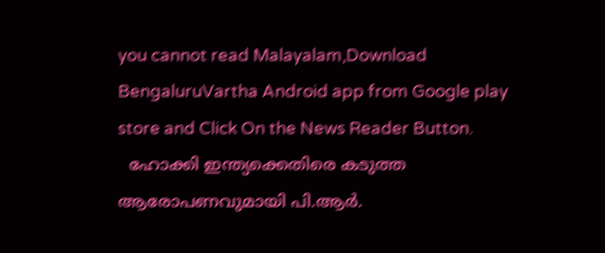you cannot read Malayalam,Download BengaluruVartha Android app from Google play store and Click On the News Reader Button.
  ഹോക്കി ഇന്ത്യക്കെതിരെ കടുത്ത ആരോപണവുമായി പി.ആർ.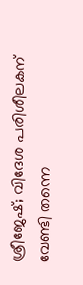ശ്രീജേഷ്; വിദേശ പരിശീലകന് വേണ്ടി തന്നെ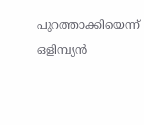പുറത്താക്കിയെന്ന് ഒളിമ്പ്യൻ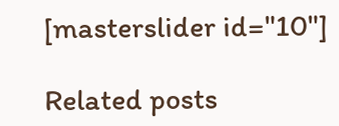[masterslider id="10"]

Related posts